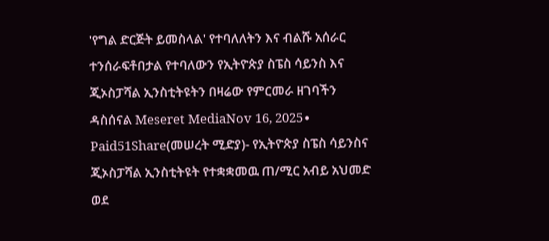'የግል ድርጅት ይመስላል' የተባለለትን እና ብልሹ አሰራር ተንሰራፍቶበታል የተባለውን የኢትዮጵያ ስፔስ ሳይንስ እና ጂኦስፓሻል ኢንስቲትዩትን በዛሬው የምርመራ ዘገባችን ዳስሰናል Meseret MediaNov 16, 2025∙ Paid51Share(መሠረት ሚድያ)- የኢትዮጵያ ስፔስ ሳይንስና ጂኦስፓሻል ኢንስቲትዩት የተቋቋመዉ ጠ/ሚር አብይ አህመድ ወደ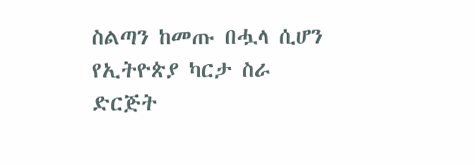ስልጣን ከመጡ በሗላ ሲሆን የኢትዮጵያ ካርታ ስራ ድርጅት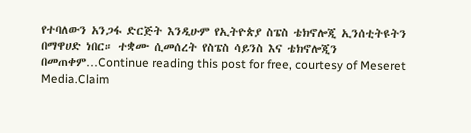የተባለውን አንጋፋ ድርጅት እንዲሁም የኢትዮጵያ ስፔስ ቴክኖሎጂ ኢንሰቲትዩትን በማዋሀድ ነበር። ተቋሙ ሲመሰረት የስፔስ ሳይንስ እና ቴክኖሎጂን በመጠቀም…Continue reading this post for free, courtesy of Meseret Media.Claim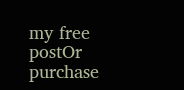my free postOr purchase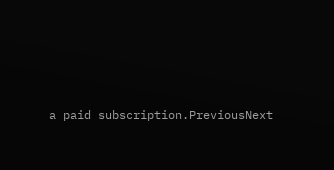a paid subscription.PreviousNext